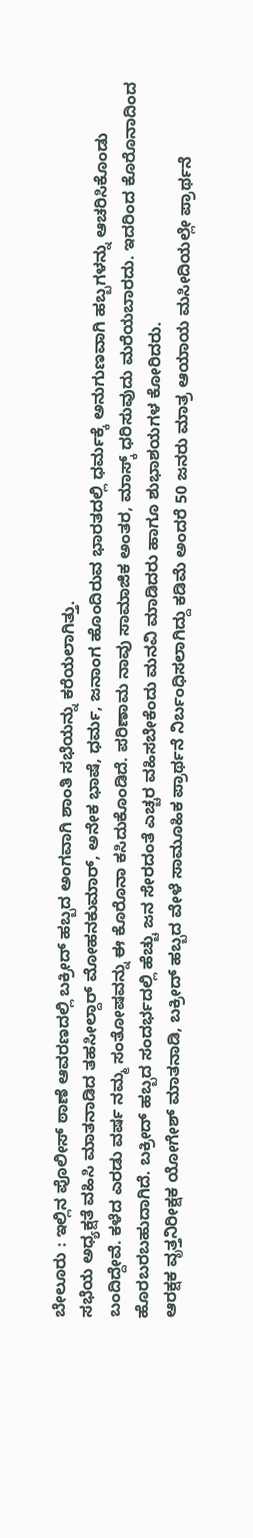ಬೇಲೂರು : ಇಲ್ಲಿನ ಪೊಲೀಸ್ ಠಾಣೆ ಆವರಣದಲ್ಲಿ ಬಕ್ರೀದ್ ಹಬ್ಬದ ಅಂಗವಾಗಿ ಶಾಂತಿ ಸಭೆಯನ್ನು ಕರೆಯಲಾಗಿತ್ತು.
ಸಭೆಯ ಅಧ್ಯಕ್ಷತೆ ವಹಿಸಿ ಮಾತನಾಡಿದ ತಹಸೀಲ್ದಾರ್ ಮೋಹನಕುಮಾರ್, ಅನೇಕ ಭಾಷೆ, ಧರ್ಮ, ಜನಾಂಗ ಹೊಂದಿರುವ ಭಾರತದಲ್ಲಿ ಧರ್ಮಕ್ಕೆ ಅನುಗುಣವಾಗಿ ಹಬ್ಬಗಳನ್ನು ಆಚರಿಸಿಕೊಂಡು ಬಂದಿದ್ದೇವೆ. ಕಳೆದ ಎರಡು ವರ್ಷ ನಮ್ಮ ಸಂತೋಷವನ್ನು ಈ ಕೊರೊನಾ ಕಸಿದುಕೊಂಡಿದೆ. ಪರಿಣಾಮ ನಾವು ಸಾಮಾಜಿಕ ಅಂತರ, ಮಾಸ್ಕ್ ಧರಿಸುವುದು ಮರೆಯಬಾರದು. ಇದರಿಂದ ಕೊರೊನಾದಿಂದ ಹೊರಬರಬಹುದಾಗಿದೆ. ಬಕ್ರೀದ್ ಹಬ್ಬದ ಸಂದರ್ಭದಲ್ಲಿ ಹೆಚ್ಚು ಜನ ಸೇರದಂತೆ ಎಚ್ಚರ ವಹಿಸಬೇಕೆಂದು ಮನವಿ ಮಾಡಿದರು ಹಾಗೂ ಶುಭಾಶಯಗಳ ಕೋರಿದರು.
ಆರಕ್ಷಕ ವೃತ್ತನಿರೀಕ್ಷಕ ಯೋಗೇಶ್ ಮಾತನಾಡಿ, ಬಕ್ರೀದ್ ಹಬ್ಬದ ವೇಳೆ ಸಾಮೂಹಿಕ ಪ್ರಾರ್ಥನೆ ನಿರ್ಬಂಧಿಸಲಾಗಿದ್ದು ಕಡಿಮೆ ಅಂದರೆ 50 ಜನರು ಮಾತ್ರ ಆಯಾಯ ಮಸೀದಿಯಲ್ಲೇ ಪ್ರಾರ್ಥನೆ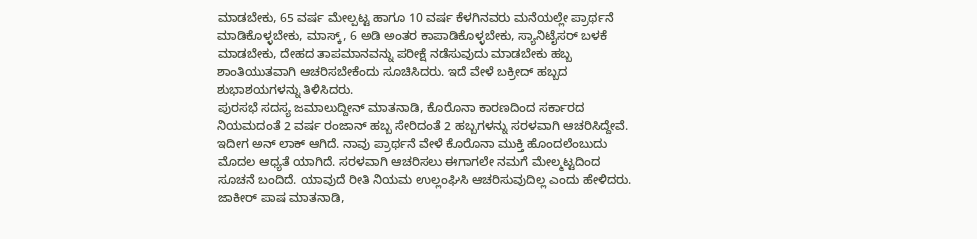ಮಾಡಬೇಕು, 65 ವರ್ಷ ಮೇಲ್ಪಟ್ಟ ಹಾಗೂ 10 ವರ್ಷ ಕೆಳಗಿನವರು ಮನೆಯಲ್ಲೇ ಪ್ರಾರ್ಥನೆ ಮಾಡಿಕೊಳ್ಳಬೇಕು, ಮಾಸ್ಕ್, 6 ಅಡಿ ಅಂತರ ಕಾಪಾಡಿಕೊಳ್ಳಬೇಕು, ಸ್ಯಾನಿಟೈಸರ್ ಬಳಕೆ ಮಾಡಬೇಕು, ದೇಹದ ತಾಪಮಾನವನ್ನು ಪರೀಕ್ಷೆ ನಡೆಸುವುದು ಮಾಡಬೇಕು ಹಬ್ಬ ಶಾಂತಿಯುತವಾಗಿ ಆಚರಿಸಬೇಕೆಂದು ಸೂಚಿಸಿದರು. ಇದೆ ವೇಳೆ ಬಕ್ರೀದ್ ಹಬ್ಬದ ಶುಭಾಶಯಗಳನ್ನು ತಿಳಿಸಿದರು.
ಪುರಸಭೆ ಸದಸ್ಯ ಜಮಾಲುದ್ದೀನ್ ಮಾತನಾಡಿ, ಕೊರೊನಾ ಕಾರಣದಿಂದ ಸರ್ಕಾರದ ನಿಯಮದಂತೆ 2 ವರ್ಷ ರಂಜಾನ್ ಹಬ್ಬ ಸೇರಿದಂತೆ 2 ಹಬ್ಬಗಳನ್ನು ಸರಳವಾಗಿ ಆಚರಿಸಿದ್ದೇವೆ. ಇದೀಗ ಅನ್ ಲಾಕ್ ಆಗಿದೆ. ನಾವು ಪ್ರಾರ್ಥನೆ ವೇಳೆ ಕೊರೊನಾ ಮುಕ್ತಿ ಹೊಂದಲೆಂಬುದು ಮೊದಲ ಆಧ್ಯತೆ ಯಾಗಿದೆ. ಸರಳವಾಗಿ ಆಚರಿಸಲು ಈಗಾಗಲೇ ನಮಗೆ ಮೇಲ್ಮಟ್ಟದಿಂದ ಸೂಚನೆ ಬಂದಿದೆ. ಯಾವುದೆ ರೀತಿ ನಿಯಮ ಉಲ್ಲಂಘಿಸಿ ಆಚರಿಸುವುದಿಲ್ಲ ಎಂದು ಹೇಳಿದರು.
ಜಾಕೀರ್ ಪಾಷ ಮಾತನಾಡಿ,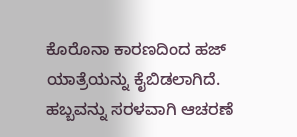ಕೊರೊನಾ ಕಾರಣದಿಂದ ಹಜ್ ಯಾತ್ರೆಯನ್ನು ಕೈಬಿಡಲಾಗಿದೆ. ಹಬ್ಬವನ್ನು ಸರಳವಾಗಿ ಆಚರಣೆ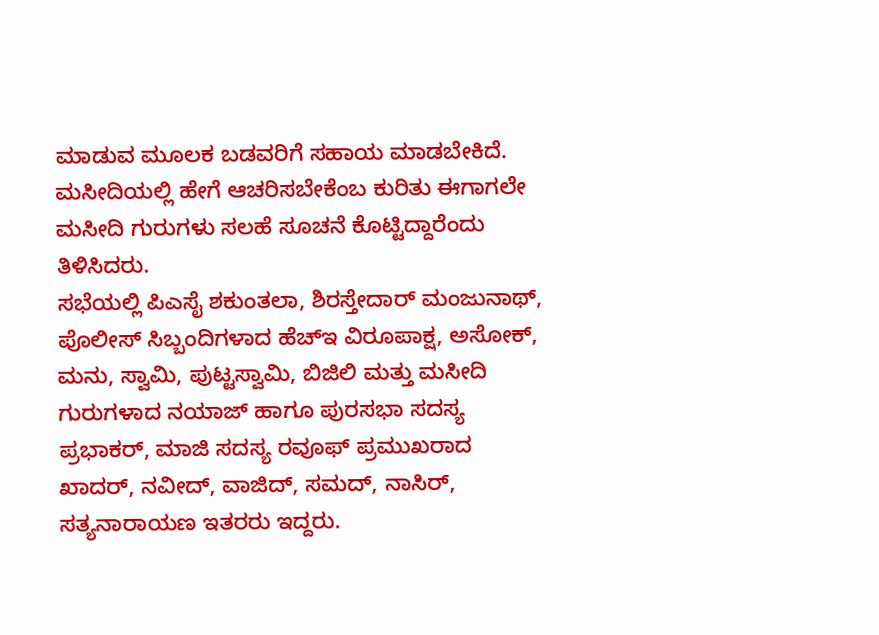ಮಾಡುವ ಮೂಲಕ ಬಡವರಿಗೆ ಸಹಾಯ ಮಾಡಬೇಕಿದೆ. ಮಸೀದಿಯಲ್ಲಿ ಹೇಗೆ ಆಚರಿಸಬೇಕೆಂಬ ಕುರಿತು ಈಗಾಗಲೇ ಮಸೀದಿ ಗುರುಗಳು ಸಲಹೆ ಸೂಚನೆ ಕೊಟ್ಟಿದ್ದಾರೆಂದು ತಿಳಿಸಿದರು.
ಸಭೆಯಲ್ಲಿ ಪಿಎಸೈ ಶಕುಂತಲಾ, ಶಿರಸ್ತೇದಾರ್ ಮಂಜುನಾಥ್, ಪೊಲೀಸ್ ಸಿಬ್ಬಂದಿಗಳಾದ ಹೆಚ್ಇ ವಿರೂಪಾಕ್ಷ, ಅಸೋಕ್, ಮನು, ಸ್ವಾಮಿ, ಪುಟ್ಟಸ್ವಾಮಿ, ಬಿಜಿಲಿ ಮತ್ತು ಮಸೀದಿ ಗುರುಗಳಾದ ನಯಾಜ್ ಹಾಗೂ ಪುರಸಭಾ ಸದಸ್ಯ ಪ್ರಭಾಕರ್, ಮಾಜಿ ಸದಸ್ಯ ರವೂಫ್ ಪ್ರಮುಖರಾದ ಖಾದರ್, ನವೀದ್, ವಾಜಿದ್, ಸಮದ್, ನಾಸಿರ್, ಸತ್ಯನಾರಾಯಣ ಇತರರು ಇದ್ದರು.